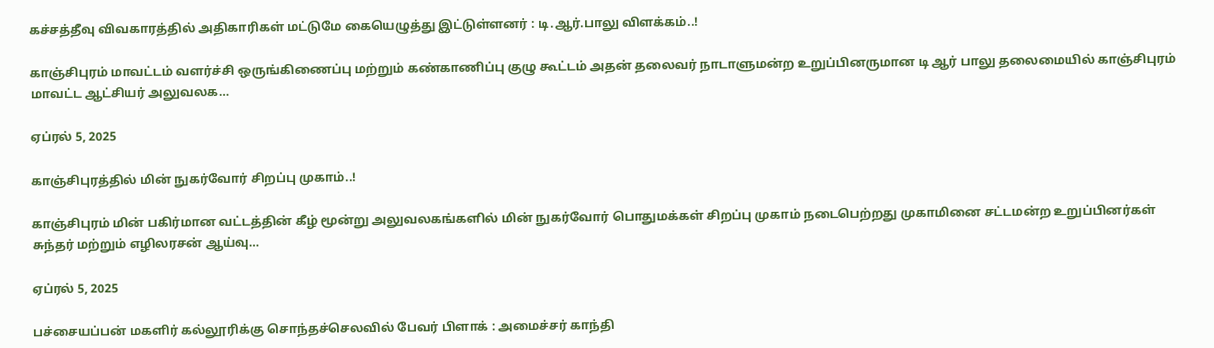கச்சத்தீவு விவகாரத்தில் அதிகாரிகள் மட்டுமே கையெழுத்து இட்டுள்ளனர் : டி.ஆர்.பாலு விளக்கம்..!

காஞ்சிபுரம் மாவட்டம் வளர்ச்சி ஒருங்கிணைப்பு மற்றும் கண்காணிப்பு குழு கூட்டம் அதன் தலைவர் நாடாளுமன்ற உறுப்பினருமான டி ஆர் பாலு தலைமையில் காஞ்சிபுரம் மாவட்ட ஆட்சியர் அலுவலக…

ஏப்ரல் 5, 2025

காஞ்சிபுரத்தில் மின் நுகர்வோர் சிறப்பு முகாம்..!

காஞ்சிபுரம் மின் பகிர்மான வட்டத்தின் கீழ் மூன்று அலுவலகங்களில் மின் நுகர்வோர் பொதுமக்கள் சிறப்பு முகாம் நடைபெற்றது முகாமினை சட்டமன்ற உறுப்பினர்கள் சுந்தர் மற்றும் எழிலரசன் ஆய்வு…

ஏப்ரல் 5, 2025

பச்சையப்பன் மகளிர் கல்லூரிக்கு சொந்தச்செலவில் பேவர் பிளாக் : அமைச்சர் காந்தி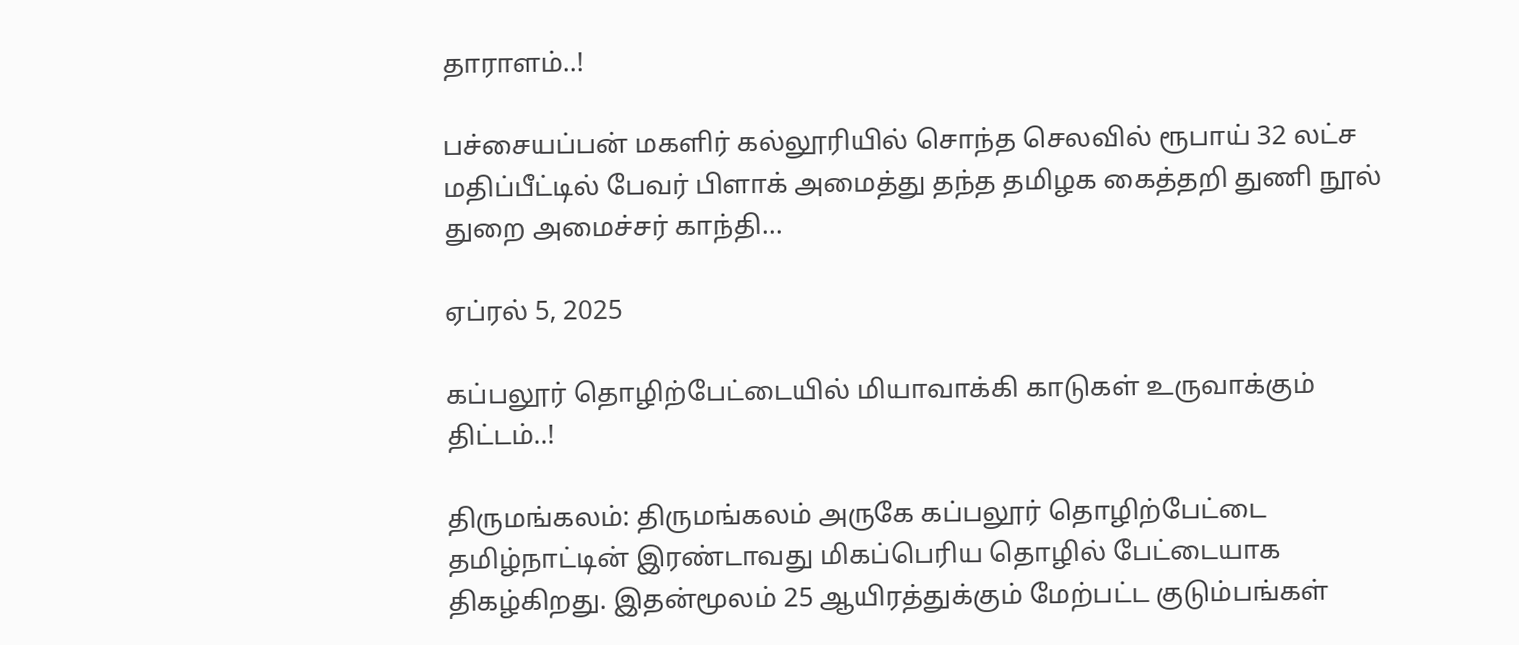தாராளம்..!

பச்சையப்பன் மகளிர் கல்லூரியில் சொந்த செலவில் ரூபாய் 32 லட்ச மதிப்பீட்டில் பேவர் பிளாக் அமைத்து தந்த தமிழக கைத்தறி துணி நூல் துறை அமைச்சர் காந்தி…

ஏப்ரல் 5, 2025

கப்பலூர் தொழிற்பேட்டையில் மியாவாக்கி காடுகள் உருவாக்கும் திட்டம்..!

திருமங்கலம்: திருமங்கலம் அருகே கப்பலூர் தொழிற்பேட்டை தமிழ்நாட்டின் இரண்டாவது மிகப்பெரிய தொழில் பேட்டையாக திகழ்கிறது. இதன்மூலம் 25 ஆயிரத்துக்கும் மேற்பட்ட குடும்பங்கள்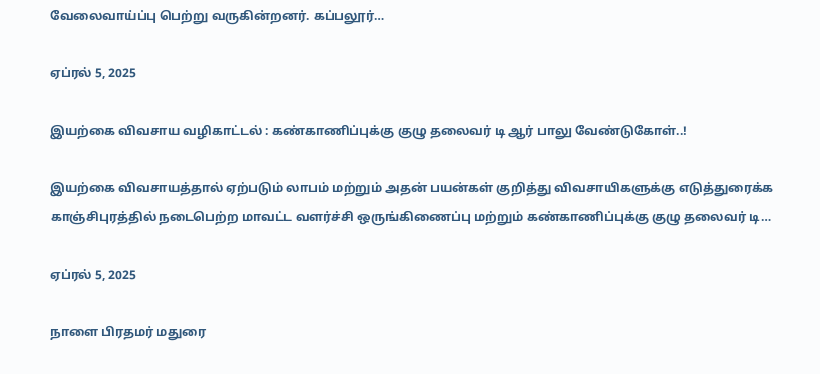வேலைவாய்ப்பு பெற்று வருகின்றனர். கப்பலூர்…

ஏப்ரல் 5, 2025

இயற்கை விவசாய வழிகாட்டல் : கண்காணிப்புக்கு குழு தலைவர் டி ஆர் பாலு வேண்டுகோள்..!

இயற்கை விவசாயத்தால் ஏற்படும் லாபம் மற்றும் அதன் பயன்கள் குறித்து விவசாயிகளுக்கு எடுத்துரைக்க காஞ்சிபுரத்தில் நடைபெற்ற மாவட்ட வளர்ச்சி ஒருங்கிணைப்பு மற்றும் கண்காணிப்புக்கு குழு தலைவர் டி…

ஏப்ரல் 5, 2025

நாளை பிரதமர் மதுரை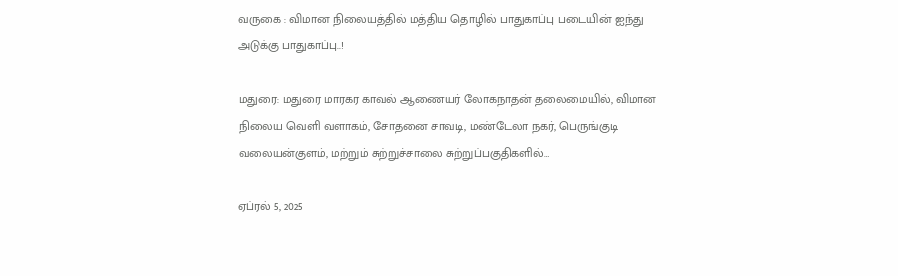வருகை : விமான நிலையத்தில் மத்திய தொழில் பாதுகாப்பு படையின் ஐந்து அடுக்கு பாதுகாப்பு..!

மதுரை: மதுரை மாரகர காவல் ஆணையர் லோகநாதன் தலைமையில், விமான நிலைய வெளி வளாகம், சோதனை சாவடி, மண்டேலா நகர், பெருங்குடி வலையன்குளம், மற்றும் சுற்றுச்சாலை சுற்றுப்பகுதிகளில்…

ஏப்ரல் 5, 2025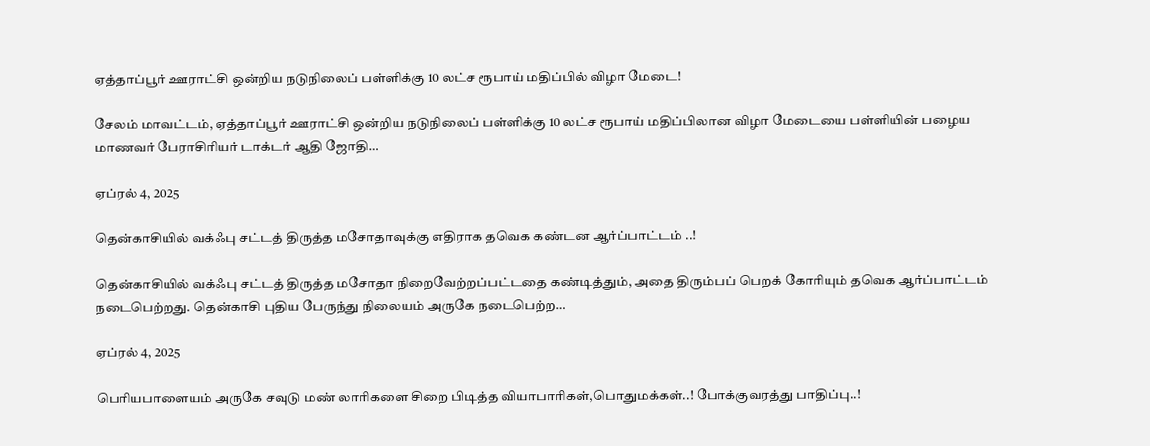ஏத்தாப்பூர் ஊராட்சி ஒன்றிய நடுநிலைப் பள்ளிக்கு 10 லட்ச ரூபாய் மதிப்பில் விழா மேடை!

சேலம் மாவட்டம், ஏத்தாப்பூர் ஊராட்சி ஒன்றிய நடுநிலைப் பள்ளிக்கு 10 லட்ச ரூபாய் மதிப்பிலான விழா மேடையை பள்ளியின் பழைய மாணவர் பேராசிரியர் டாக்டர் ஆதி ஜோதி…

ஏப்ரல் 4, 2025

தென்காசியில் வக்ஃபு சட்டத் திருத்த மசோதாவுக்கு எதிராக தவெக கண்டன ஆர்ப்பாட்டம் ..!

தென்காசியில் வக்ஃபு சட்டத் திருத்த மசோதா நிறைவேற்றப்பட்டதை கண்டித்தும், அதை திரும்பப் பெறக் கோரியும் தவெக ஆர்ப்பாட்டம் நடைபெற்றது. தென்காசி புதிய பேருந்து நிலையம் அருகே நடைபெற்ற…

ஏப்ரல் 4, 2025

பெரியபாளையம் அருகே சவுடு மண் லாரிகளை சிறை பிடித்த வியாபாரிகள்,பொதுமக்கள்..! போக்குவரத்து பாதிப்பு..!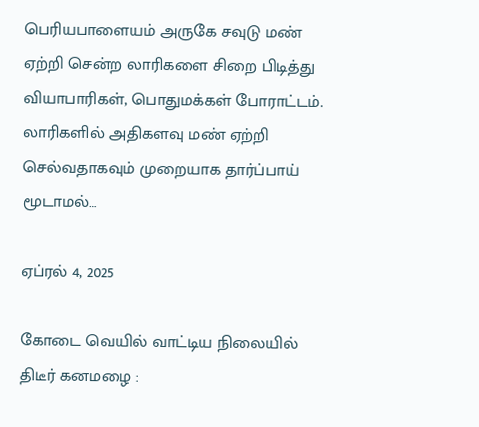பெரியபாளையம் அருகே சவுடு மண் ஏற்றி சென்ற லாரிகளை சிறை பிடித்து வியாபாரிகள், பொதுமக்கள் போராட்டம். லாரிகளில் அதிகளவு மண் ஏற்றி செல்வதாகவும் முறையாக தார்ப்பாய் மூடாமல்…

ஏப்ரல் 4, 2025

கோடை வெயில் வாட்டிய நிலையில் திடீர் கனமழை :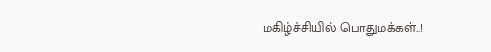மகிழ்ச்சியில் பொதுமக்கள்..!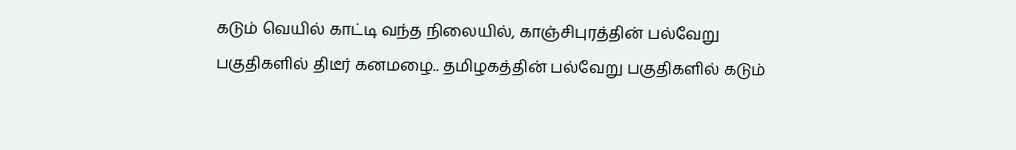கடும் வெயில் காட்டி வந்த நிலையில், காஞ்சிபுரத்தின் பல்வேறு பகுதிகளில் திடீர் கனமழை.. தமிழகத்தின் பல்வேறு பகுதிகளில் கடும்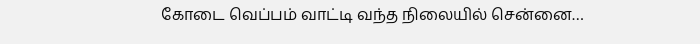கோடை வெப்பம் வாட்டி வந்த நிலையில் சென்னை…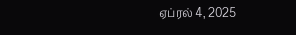ஏப்ரல் 4, 2025